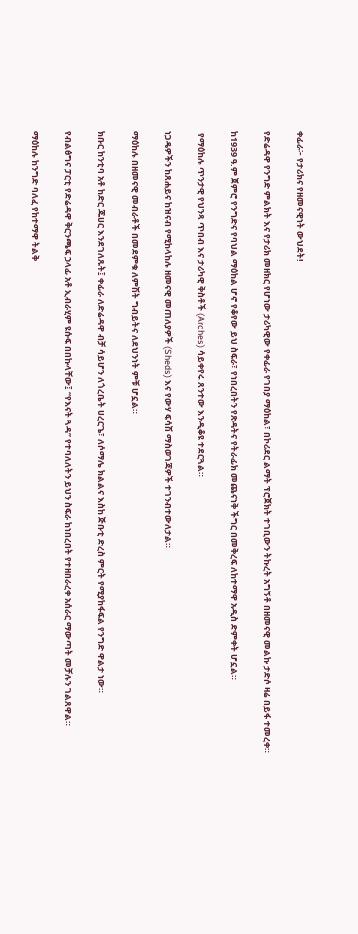ቀፊራ፦ የታሪክና የዘመናዊነት ውህደት!

የድሬዳዋ የንግድ ምልክት እና የታሪክ መዘክር የሆነው ታሪካዊው የቀፊራ የገበያ ማዕከል፣ በኮሪደር ልማት ፕሮጀክት ተገቢውን ትኩረት አግኝቶ በዘመናዊ መልኩ ታድሶ ዛሬ በይፋ ተመረቀ።

ከ1939 ዓ.ም ጀምሮ የንግድና የባህል ማዕከል ሆኖ የቆየው ይህ ስፍራ፣ የነበረበትን የጽዳትና የትራፊክ መጨናነቅ ችግር በመቅረፍ ለከተማዋ አዲስ ድምቀት ሆኗል።

 የማዕከሉ ጥንታዊ የህንጻ ጥበብ እና ታሪካዊ ቅስቶች (Arches) ሳይቀየሩ ጸንተው እንዲቆዩ ተደርጓል።

ነጋዴዎችን ከጸሐይና ከዝናብ የሚከላከሉ ዘመናዊ መጠለያዎች (Sheds) እና የውሃ ፍሳሽ ማስወገጃዎች ተገንብተውለታል።

ማዕከሉ በዘመናዊ መብራቶች በመደምቁ ለምሽት ግብይትና ለደህንነት ምቹ ሆኗል።

ክቡር ከንቲባ አቶ ከድር ጁሀር እንደገለጹት፤ ቀፊራ ለድሬዳዋ ብቻ ሳይሆን ለጎረቤት ሀረርጌ፣ ለሶማሌ ክልልና እስከ ጅቡቲ ድረስ ምርት የሚያከፋፍል የንግድ ዋልታ ነው።

የብልፅግና ፓርቲ የድሬዳዋ ቅርንጫፍ ኃላፊ አቶ ኢብራሂም ዩሱፍ በበኩላቸው፤ “የእናት ጓዳ” የተባለለትን ይህን ስፍራ ከነበረበት የተዘበራረቀ አሰራር ማውጣት መቻሉን ገልጸዋል።

ማዕከሉ ከንግድ ባለፈ የከተማዋ ትልቅ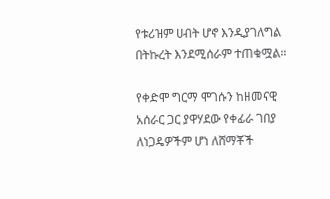የቱሪዝም ሀብት ሆኖ እንዲያገለግል በትኩረት እንደሚሰራም ተጠቁሟል።

የቀድሞ ግርማ ሞገሱን ከዘመናዊ አሰራር ጋር ያዋሃደው የቀፊራ ገበያ ለነጋዴዎችም ሆነ ለሸማቾች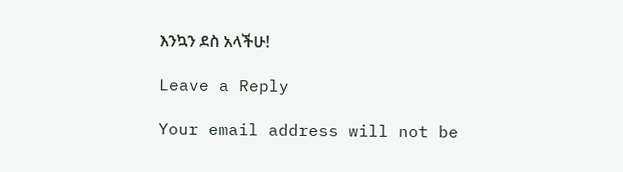እንኳን ደስ አላችሁ!

Leave a Reply

Your email address will not be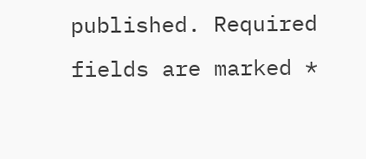published. Required fields are marked *